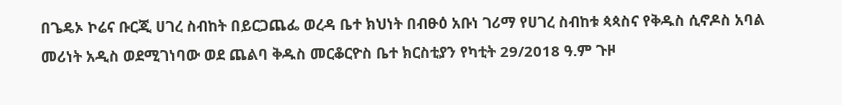በጌዴኦ ኮሬና ቡርጂ ሀገረ ስብከት በይርጋጨፌ ወረዳ ቤተ ክህነት በብፁዕ አቡነ ገሪማ የሀገረ ስብከቱ ጳጳስና የቅዱስ ሲኖዶስ አባል መሪነት አዲስ ወደሚገነባው ወደ ጨልባ ቅዱስ መርቆርዮስ ቤተ ክርስቲያን የካቲት 29/2018 ዓ.ም ጉዞ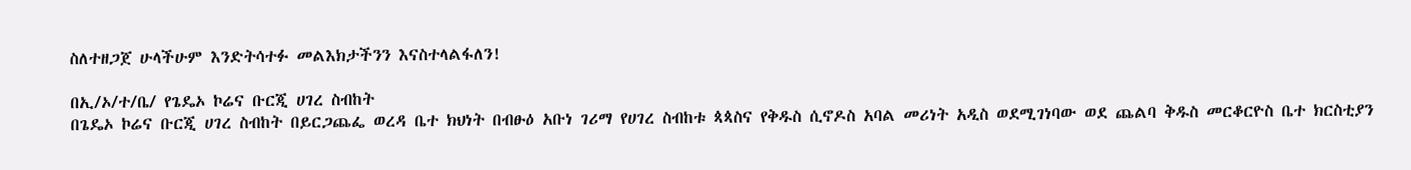ስለተዘጋጀ ሁላችሁም እንድትሳተፉ መልእክታችንን እናስተላልፋለን!

በኢ/ኦ/ተ/ቤ/ የጌዴኦ ኮሬና ቡርጂ ሀገረ ስብከት
በጌዴኦ ኮሬና ቡርጂ ሀገረ ስብከት በይርጋጨፌ ወረዳ ቤተ ክህነት በብፁዕ አቡነ ገሪማ የሀገረ ስብከቱ ጳጳስና የቅዱስ ሲኖዶስ አባል መሪነት አዲስ ወደሚገነባው ወደ ጨልባ ቅዱስ መርቆርዮስ ቤተ ክርስቲያን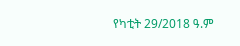የካቲት 29/2018 ዓ.ም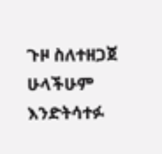ጉዞ ስለተዘጋጀ ሁላችሁም እንድትሳተፉ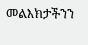መልእክታችንን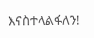እናስተላልፋለን!